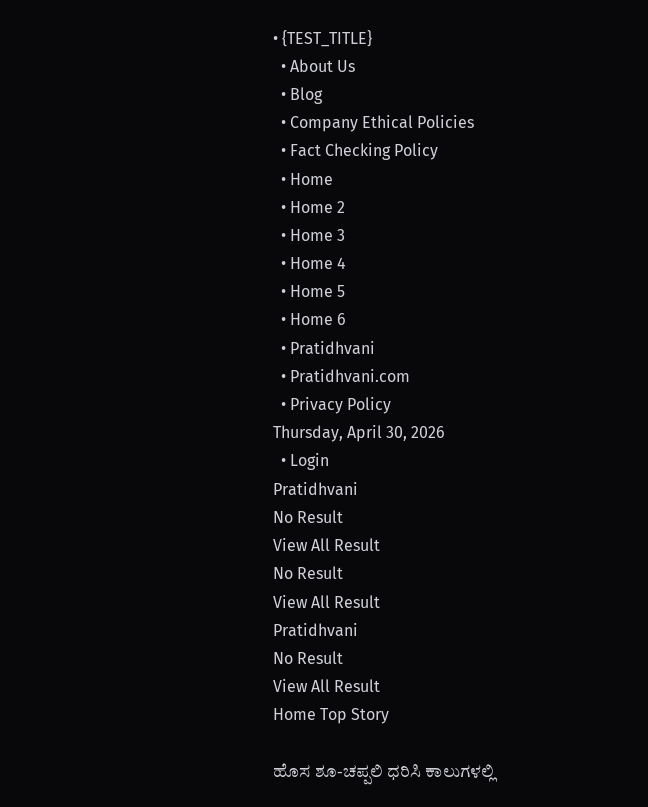• {TEST_TITLE}
  • About Us
  • Blog
  • Company Ethical Policies
  • Fact Checking Policy
  • Home
  • Home 2
  • Home 3
  • Home 4
  • Home 5
  • Home 6
  • Pratidhvani
  • Pratidhvani.com
  • Privacy Policy
Thursday, April 30, 2026
  • Login
Pratidhvani
No Result
View All Result
No Result
View All Result
Pratidhvani
No Result
View All Result
Home Top Story

ಹೊಸ ಶೂ-ಚಪ್ಪಲಿ ಧರಿಸಿ ಕಾಲುಗಳಲ್ಲಿ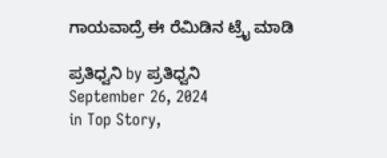ಗಾಯವಾದ್ರೆ ಈ ರೆಮಿಡಿನ ಟ್ರೈ ಮಾಡಿ

ಪ್ರತಿಧ್ವನಿ by ಪ್ರತಿಧ್ವನಿ
September 26, 2024
in Top Story,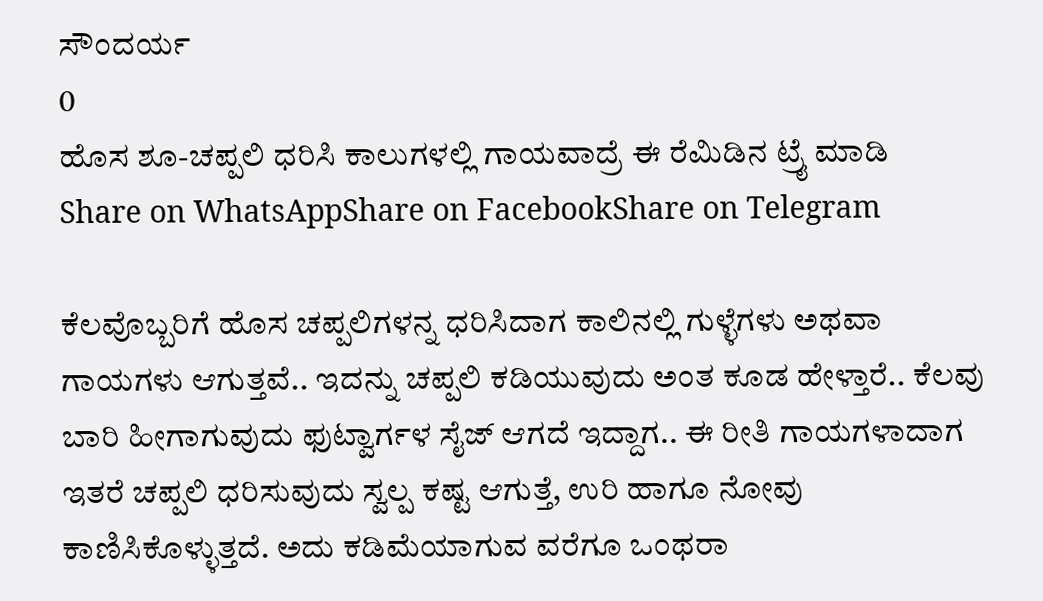ಸೌಂದರ್ಯ
0
ಹೊಸ ಶೂ-ಚಪ್ಪಲಿ ಧರಿಸಿ ಕಾಲುಗಳಲ್ಲಿ ಗಾಯವಾದ್ರೆ ಈ ರೆಮಿಡಿನ ಟ್ರೈ ಮಾಡಿ
Share on WhatsAppShare on FacebookShare on Telegram

ಕೆಲವೊಬ್ಬರಿಗೆ ಹೊಸ ಚಪ್ಪಲಿಗಳನ್ನ ಧರಿಸಿದಾಗ ಕಾಲಿನಲ್ಲಿ ಗುಳ್ಳೆಗಳು ಅಥವಾ ಗಾಯಗಳು ಆಗುತ್ತವೆ.. ಇದನ್ನು ಚಪ್ಪಲಿ ಕಡಿಯುವುದು ಅಂತ ಕೂಡ ಹೇಳ್ತಾರೆ.. ಕೆಲವು ಬಾರಿ ಹೀಗಾಗುವುದು ಫುಟ್ವಾರ್ಗಳ ಸೈಜ್ ಆಗದೆ ಇದ್ದಾಗ.. ಈ ರೀತಿ ಗಾಯಗಳಾದಾಗ ಇತರೆ ಚಪ್ಪಲಿ ಧರಿಸುವುದು ಸ್ವಲ್ಪ ಕಷ್ಟ ಆಗುತ್ತೆ, ಉರಿ ಹಾಗೂ ನೋವು ಕಾಣಿಸಿಕೊಳ್ಳುತ್ತದೆ. ಅದು ಕಡಿಮೆಯಾಗುವ ವರೆಗೂ ಒಂಥರಾ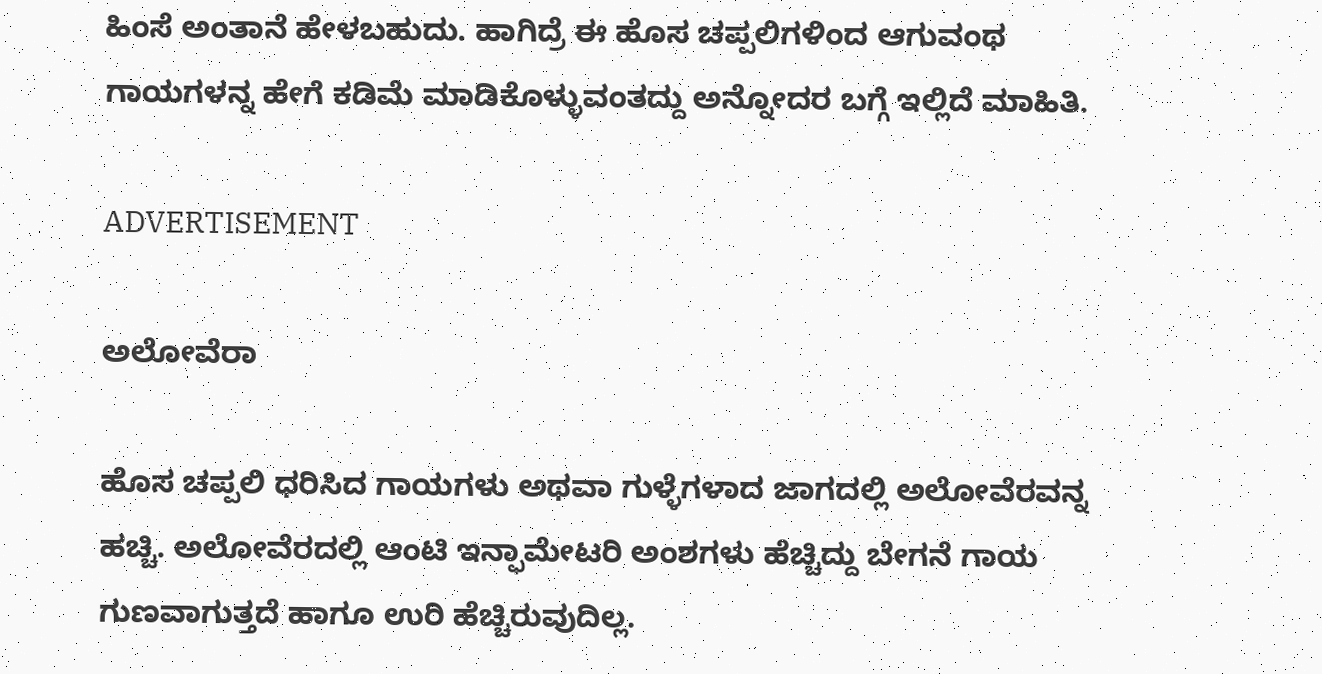ಹಿಂಸೆ ಅಂತಾನೆ ಹೇಳಬಹುದು. ಹಾಗಿದ್ರೆ ಈ ಹೊಸ ಚಪ್ಪಲಿಗಳಿಂದ ಆಗುವಂಥ ಗಾಯಗಳನ್ನ ಹೇಗೆ ಕಡಿಮೆ ಮಾಡಿಕೊಳ್ಳುವಂತದ್ದು ಅನ್ನೋದರ ಬಗ್ಗೆ ಇಲ್ಲಿದೆ ಮಾಹಿತಿ.

ADVERTISEMENT

ಅಲೋವೆರಾ

ಹೊಸ ಚಪ್ಪಲಿ ಧರಿಸಿದ ಗಾಯಗಳು ಅಥವಾ ಗುಳ್ಳೆಗಳಾದ ಜಾಗದಲ್ಲಿ ಅಲೋವೆರವನ್ನ ಹಚ್ಚಿ. ಅಲೋವೆರದಲ್ಲಿ ಆಂಟಿ ಇನ್ಫಾಮೇಟರಿ ಅಂಶಗಳು ಹೆಚ್ಚಿದ್ದು ಬೇಗನೆ ಗಾಯ ಗುಣವಾಗುತ್ತದೆ ಹಾಗೂ ಉರಿ ಹೆಚ್ಚಿರುವುದಿಲ್ಲ.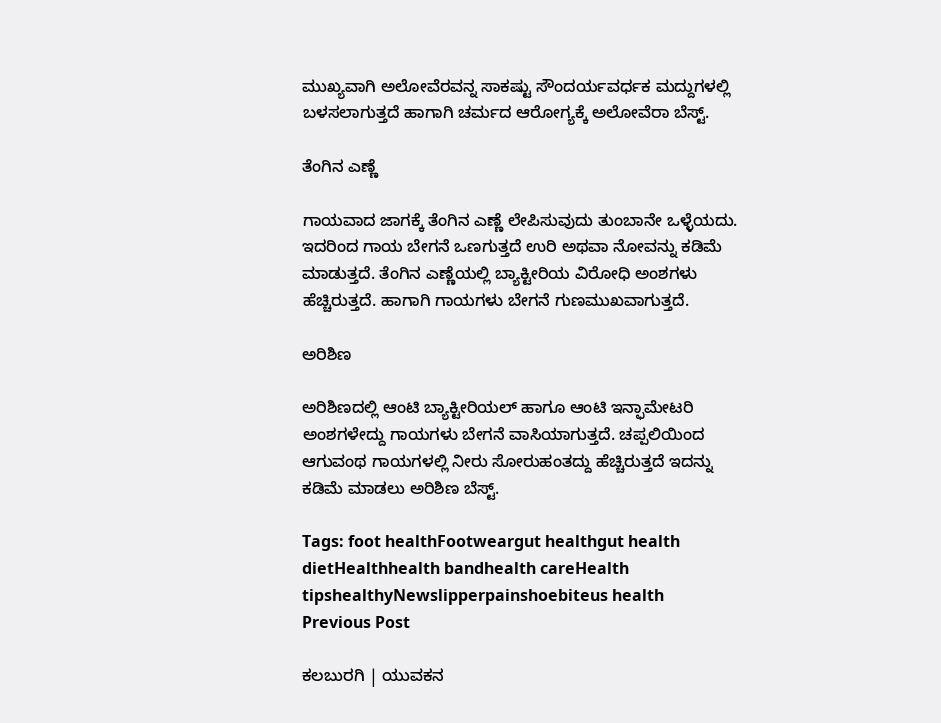ಮುಖ್ಯವಾಗಿ ಅಲೋವೆರವನ್ನ ಸಾಕಷ್ಟು ಸೌಂದರ್ಯವರ್ಧಕ ಮದ್ದುಗಳಲ್ಲಿ ಬಳಸಲಾಗುತ್ತದೆ ಹಾಗಾಗಿ ಚರ್ಮದ ಆರೋಗ್ಯಕ್ಕೆ ಅಲೋವೆರಾ ಬೆಸ್ಟ್.

ತೆಂಗಿನ ಎಣ್ಣೆ

ಗಾಯವಾದ ಜಾಗಕ್ಕೆ ತೆಂಗಿನ ಎಣ್ಣೆ ಲೇಪಿಸುವುದು ತುಂಬಾನೇ ಒಳ್ಳೆಯದು. ಇದರಿಂದ ಗಾಯ ಬೇಗನೆ ಒಣಗುತ್ತದೆ ಉರಿ ಅಥವಾ ನೋವನ್ನು ಕಡಿಮೆ ಮಾಡುತ್ತದೆ. ತೆಂಗಿನ ಎಣ್ಣೆಯಲ್ಲಿ ಬ್ಯಾಕ್ಟೀರಿಯ ವಿರೋಧಿ ಅಂಶಗಳು ಹೆಚ್ಚಿರುತ್ತದೆ. ಹಾಗಾಗಿ ಗಾಯಗಳು ಬೇಗನೆ ಗುಣಮುಖವಾಗುತ್ತದೆ.

ಅರಿಶಿಣ

ಅರಿಶಿಣದಲ್ಲಿ ಆಂಟಿ ಬ್ಯಾಕ್ಟೀರಿಯಲ್ ಹಾಗೂ ಆಂಟಿ ಇನ್ಫಾಮೇಟರಿ ಅಂಶಗಳೇದ್ದು ಗಾಯಗಳು ಬೇಗನೆ ವಾಸಿಯಾಗುತ್ತದೆ. ಚಪ್ಪಲಿಯಿಂದ ಆಗುವಂಥ ಗಾಯಗಳಲ್ಲಿ ನೀರು ಸೋರುಹಂತದ್ದು ಹೆಚ್ಚಿರುತ್ತದೆ ಇದನ್ನು ಕಡಿಮೆ ಮಾಡಲು ಅರಿಶಿಣ ಬೆಸ್ಟ್.

Tags: foot healthFootweargut healthgut health dietHealthhealth bandhealth careHealth tipshealthyNewslipperpainshoebiteus health
Previous Post

ಕಲಬುರಗಿ | ಯುವಕನ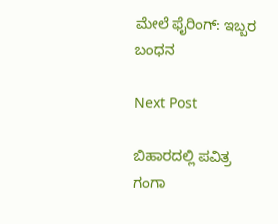ಮೇಲೆ ಫೈರಿಂಗ್: ಇಬ್ಬರ ಬಂಧನ

Next Post

ಬಿಹಾರದಲ್ಲಿ ಪವಿತ್ರ ಗಂಗಾ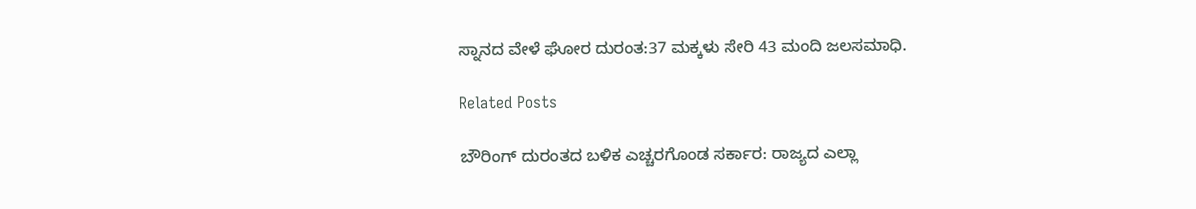ಸ್ನಾನದ ವೇಳೆ ಘೋರ ದುರಂತ:37 ಮಕ್ಕಳು ಸೇರಿ 43 ಮಂದಿ ಜಲಸಮಾಧಿ.

Related Posts

ಬೌರಿಂಗ್ ದುರಂತದ ಬಳಿಕ ಎಚ್ಚರಗೊಂಡ ಸರ್ಕಾರ: ರಾಜ್ಯದ ಎಲ್ಲಾ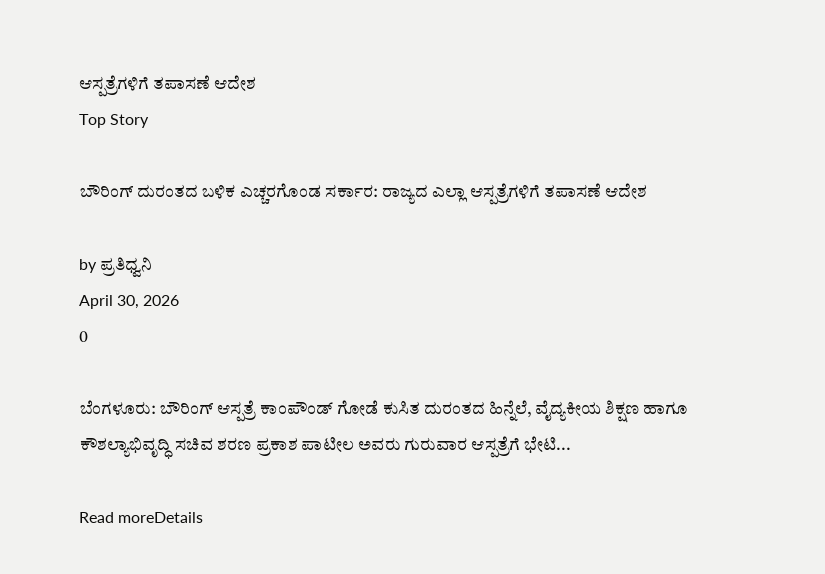ಆಸ್ಪತ್ರೆಗಳಿಗೆ ತಪಾಸಣೆ ಆದೇಶ
Top Story

ಬೌರಿಂಗ್ ದುರಂತದ ಬಳಿಕ ಎಚ್ಚರಗೊಂಡ ಸರ್ಕಾರ: ರಾಜ್ಯದ ಎಲ್ಲಾ ಆಸ್ಪತ್ರೆಗಳಿಗೆ ತಪಾಸಣೆ ಆದೇಶ

by ಪ್ರತಿಧ್ವನಿ
April 30, 2026
0

ಬೆಂಗಳೂರು: ಬೌರಿಂಗ್ ಆಸ್ಪತ್ರೆ ಕಾಂಪೌಂಡ್ ಗೋಡೆ ಕುಸಿತ ದುರಂತದ ಹಿನ್ನೆಲೆ, ವೈದ್ಯಕೀಯ ಶಿಕ್ಷಣ ಹಾಗೂ ಕೌಶಲ್ಯಾಭಿವೃದ್ಧಿ ಸಚಿವ ಶರಣ ಪ್ರಕಾಶ ಪಾಟೀಲ ಅವರು ಗುರುವಾರ ಆಸ್ಪತ್ರೆಗೆ ಭೇಟಿ...

Read moreDetails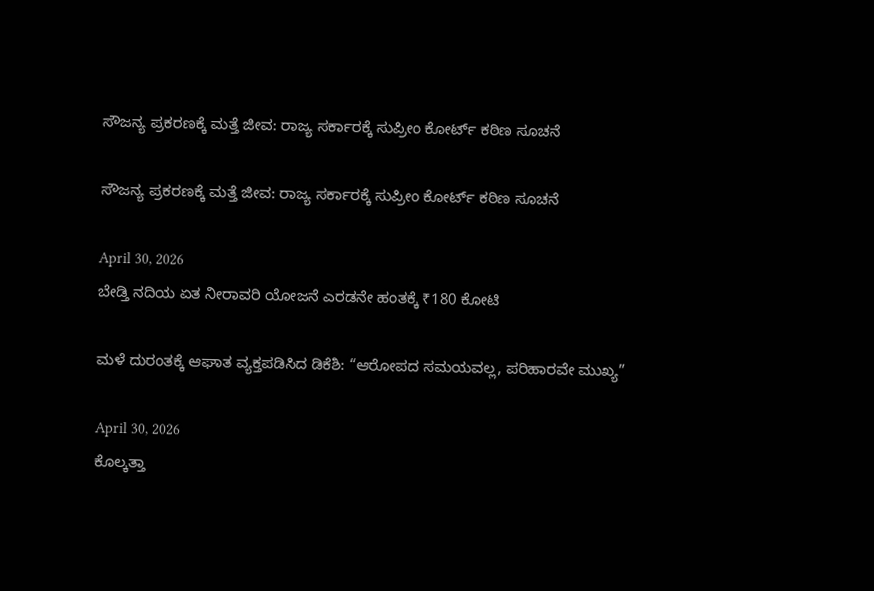ಸೌಜನ್ಯ ಪ್ರಕರಣಕ್ಕೆ ಮತ್ತೆ ಜೀವ: ರಾಜ್ಯ ಸರ್ಕಾರಕ್ಕೆ ಸುಪ್ರೀಂ ಕೋರ್ಟ್ ಕಠಿಣ ಸೂಚನೆ

ಸೌಜನ್ಯ ಪ್ರಕರಣಕ್ಕೆ ಮತ್ತೆ ಜೀವ: ರಾಜ್ಯ ಸರ್ಕಾರಕ್ಕೆ ಸುಪ್ರೀಂ ಕೋರ್ಟ್ ಕಠಿಣ ಸೂಚನೆ

April 30, 2026
ಬೇಡ್ತಿ ನದಿಯ ಏತ ನೀರಾವರಿ ಯೋಜನೆ ಎರಡನೇ ಹಂತಕ್ಕೆ ₹180 ಕೋಟಿ

ಮಳೆ ದುರಂತಕ್ಕೆ ಆಘಾತ ವ್ಯಕ್ತಪಡಿಸಿದ ಡಿಕೆಶಿ: “ಆರೋಪದ ಸಮಯವಲ್ಲ, ಪರಿಹಾರವೇ ಮುಖ್ಯ”

April 30, 2026
ಕೊಲ್ಕತ್ತಾ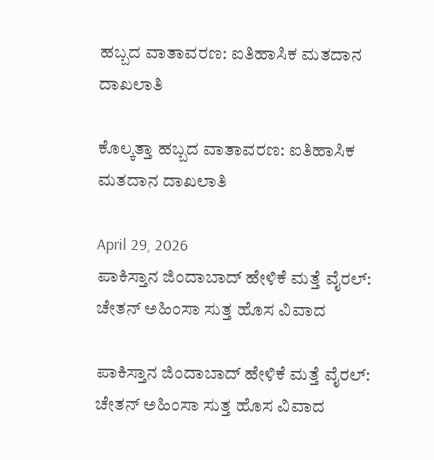ಹಬ್ಬದ ವಾತಾವರಣ: ಐತಿಹಾಸಿಕ ಮತದಾನ ದಾಖಲಾತಿ

ಕೊಲ್ಕತ್ತಾ ಹಬ್ಬದ ವಾತಾವರಣ: ಐತಿಹಾಸಿಕ ಮತದಾನ ದಾಖಲಾತಿ

April 29, 2026
ಪಾಕಿಸ್ತಾನ ಜಿಂದಾಬಾದ್ ಹೇಳಿಕೆ ಮತ್ತೆ ವೈರಲ್: ಚೇತನ್ ಅಹಿಂಸಾ ಸುತ್ತ ಹೊಸ ವಿವಾದ

ಪಾಕಿಸ್ತಾನ ಜಿಂದಾಬಾದ್ ಹೇಳಿಕೆ ಮತ್ತೆ ವೈರಲ್: ಚೇತನ್ ಅಹಿಂಸಾ ಸುತ್ತ ಹೊಸ ವಿವಾದ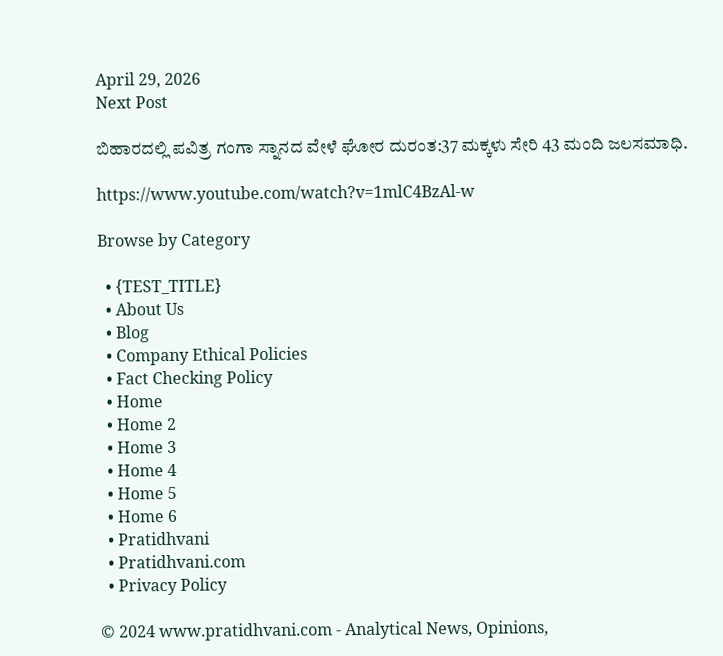April 29, 2026
Next Post

ಬಿಹಾರದಲ್ಲಿ ಪವಿತ್ರ ಗಂಗಾ ಸ್ನಾನದ ವೇಳೆ ಘೋರ ದುರಂತ:37 ಮಕ್ಕಳು ಸೇರಿ 43 ಮಂದಿ ಜಲಸಮಾಧಿ.

https://www.youtube.com/watch?v=1mlC4BzAl-w

Browse by Category

  • {TEST_TITLE}
  • About Us
  • Blog
  • Company Ethical Policies
  • Fact Checking Policy
  • Home
  • Home 2
  • Home 3
  • Home 4
  • Home 5
  • Home 6
  • Pratidhvani
  • Pratidhvani.com
  • Privacy Policy

© 2024 www.pratidhvani.com - Analytical News, Opinions,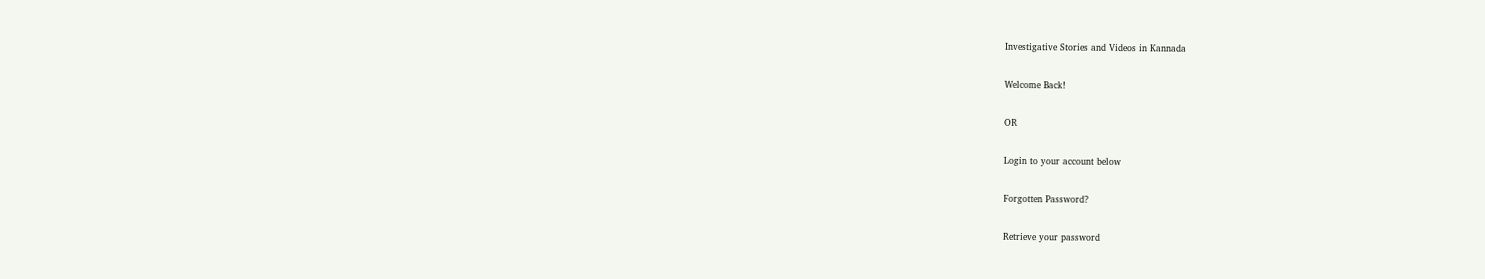Investigative Stories and Videos in Kannada

Welcome Back!

OR

Login to your account below

Forgotten Password?

Retrieve your password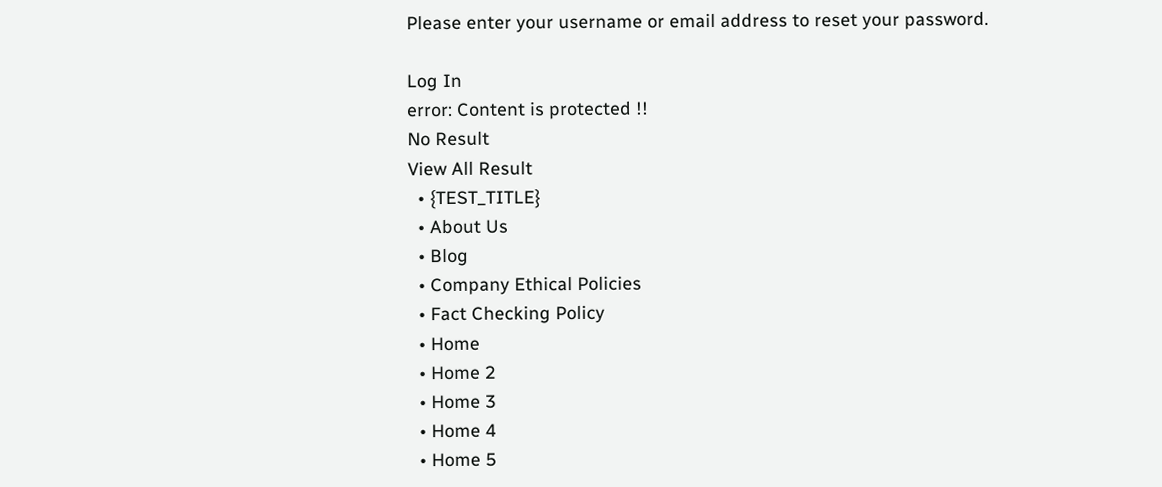Please enter your username or email address to reset your password.

Log In
error: Content is protected !!
No Result
View All Result
  • {TEST_TITLE}
  • About Us
  • Blog
  • Company Ethical Policies
  • Fact Checking Policy
  • Home
  • Home 2
  • Home 3
  • Home 4
  • Home 5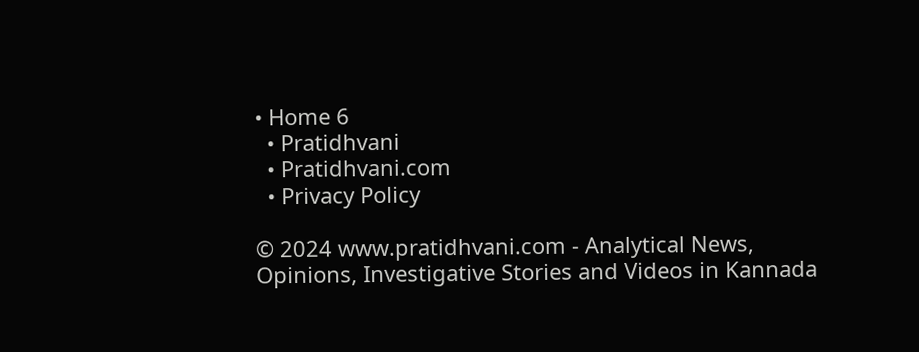• Home 6
  • Pratidhvani
  • Pratidhvani.com
  • Privacy Policy

© 2024 www.pratidhvani.com - Analytical News, Opinions, Investigative Stories and Videos in Kannada